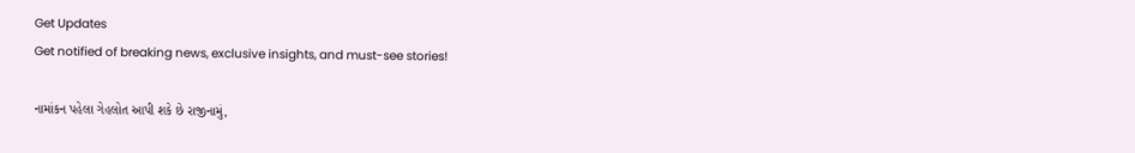Get Updates
Get notified of breaking news, exclusive insights, and must-see stories!

નામાંકન પહેલા ગેહલોત આપી શકે છે રાજીનામું,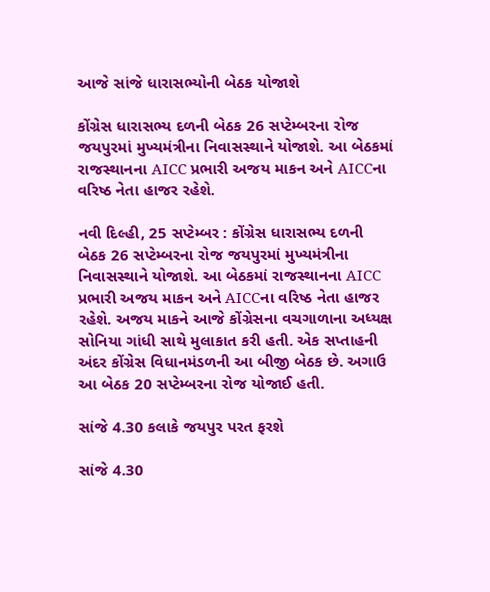આજે સાંજે ધારાસભ્યોની બેઠક યોજાશે

કોંગ્રેસ ધારાસભ્ય દળની બેઠક 26 સપ્ટેમ્બરના રોજ જયપુરમાં મુખ્યમંત્રીના નિવાસસ્થાને યોજાશે. આ બેઠકમાં રાજસ્થાનના AICC પ્રભારી અજય માકન અને AICCના વરિષ્ઠ નેતા હાજર રહેશે.

નવી દિલ્હી, 25 સપ્ટેમ્બર : કોંગ્રેસ ધારાસભ્ય દળની બેઠક 26 સપ્ટેમ્બરના રોજ જયપુરમાં મુખ્યમંત્રીના નિવાસસ્થાને યોજાશે. આ બેઠકમાં રાજસ્થાનના AICC પ્રભારી અજય માકન અને AICCના વરિષ્ઠ નેતા હાજર રહેશે. અજય માકને આજે કોંગ્રેસના વચગાળાના અધ્યક્ષ સોનિયા ગાંધી સાથે મુલાકાત કરી હતી. એક સપ્તાહની અંદર કોંગ્રેસ વિધાનમંડળની આ બીજી બેઠક છે. અગાઉ આ બેઠક 20 સપ્ટેમ્બરના રોજ યોજાઈ હતી.

સાંજે 4.30 કલાકે જયપુર પરત ફરશે

સાંજે 4.30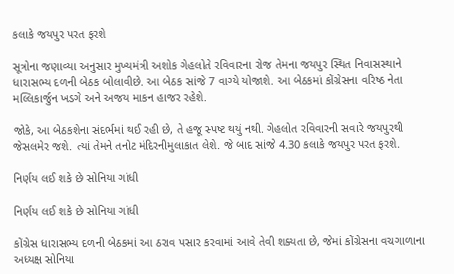કલાકે જયપુર પરત ફરશે

સૂત્રોના જણાવ્યા અનુસાર મુખ્યમંત્રી અશોક ગેહલોતે રવિવારના રોજ તેમના જયપુર સ્થિત નિવાસસ્થાને ધારાસભ્ય દળની બેઠક બોલાવીછે. આ બેઠક સાંજે 7 વાગ્યે યોજાશે. આ બેઠકમાં કોંગ્રેસના વરિષ્ઠ નેતા મલ્લિકાર્જુન ખડગે અને અજય માકન હાજર રહેશે.

જોકે, આ બેઠકશેના સંદર્ભમાં થઈ રહી છે, તે હજૂ સ્પષ્ટ થયું નથી. ગેહલોત રવિવારની સવારે જયપુરથી જેસલમેર જશે. ત્યાં તેમને તનોટ મંદિરનીમુલાકાત લેશે. જે બાદ સાંજે 4.30 કલાકે જયપુર પરત ફરશે.

નિર્ણય લઈ શકે છે સોનિયા ગાંધી

નિર્ણય લઈ શકે છે સોનિયા ગાંધી

કોંગ્રેસ ધારાસભ્ય દળની બેઠકમાં આ ઠરાવ પસાર કરવામાં આવે તેવી શક્યતા છે, જેમાં કોંગ્રેસના વચગાળાના અધ્યક્ષ સોનિયા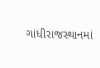ગાંધીરાજસ્થાનમાં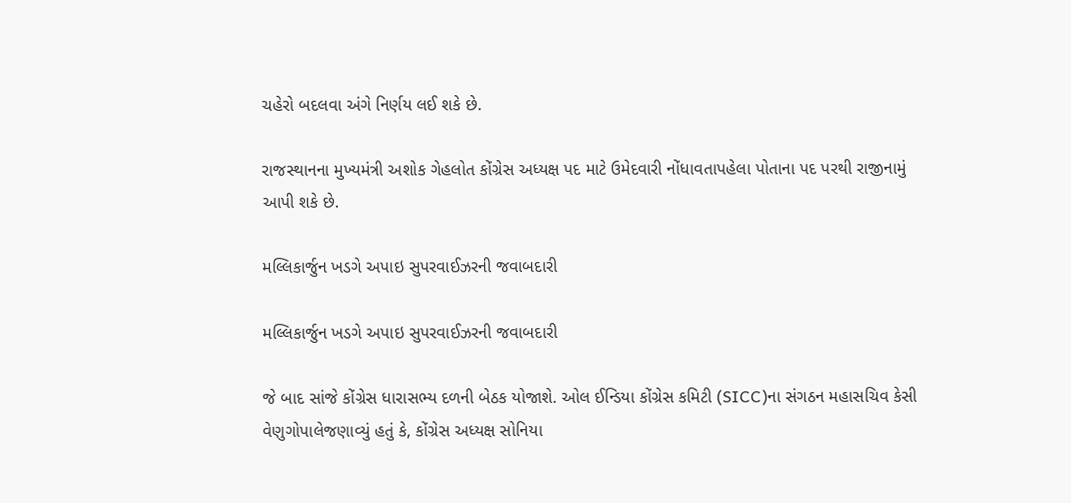ચહેરો બદલવા અંગે નિર્ણય લઈ શકે છે.

રાજસ્થાનના મુખ્યમંત્રી અશોક ગેહલોત કોંગ્રેસ અધ્યક્ષ પદ માટે ઉમેદવારી નોંધાવતાપહેલા પોતાના પદ પરથી રાજીનામું આપી શકે છે.

મલ્લિકાર્જુન ખડગે અપાઇ સુપરવાઈઝરની જવાબદારી

મલ્લિકાર્જુન ખડગે અપાઇ સુપરવાઈઝરની જવાબદારી

જે બાદ સાંજે કોંગ્રેસ ધારાસભ્ય દળની બેઠક યોજાશે. ઓલ ઈન્ડિયા કોંગ્રેસ કમિટી (SICC)ના સંગઠન મહાસચિવ કેસી વેણુગોપાલેજણાવ્યું હતું કે, કોંગ્રેસ અધ્યક્ષ સોનિયા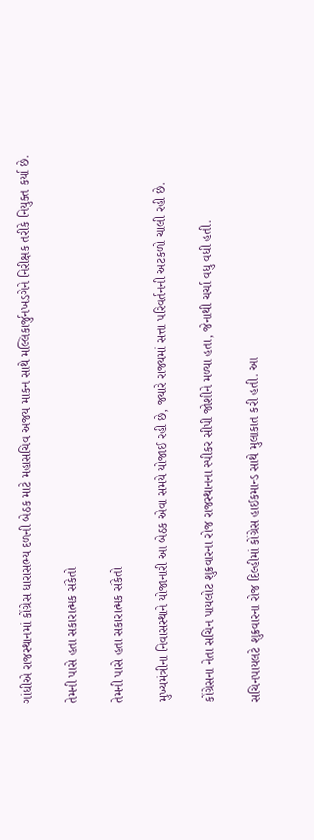ગાંધીએ રાજસ્થાનમાં કોંગ્રેસ ધારાસભ્ય દળની બેઠક માટે મહાસચિવ અજય માકન સાથે મલ્લિકાર્જુનખડગેને નિરીક્ષક તરીકે નિયુક્ત કર્યા છે.

તેમની પાસે હતા સકારાત્મક સંકેતો

તેમની પાસે હતા સકારાત્મક સંકેતો

મુખ્યમંત્રીના નિવાસસ્થાને યોજાનારી આ બેઠક એવા સમયે યોજાઈ રહી છે, જ્યારે રાજ્યમાં સત્તા પરિવર્તનની અટકળો ચાલી રહી છે.

કોંગ્રેસના નેતા સચિન પાયલોટ શુક્રવારના રોજ રાજસ્થાનના સ્પીકર સીપી જોશીને મળ્યા હતા, જેનાથી ચર્ચા વધુ વધી હતી.

સચિનપાયલટે શુક્રવારના રોજ દિલ્હીમાં કોંગ્રેસ હાઈકમાન્ડ સાથે મુલાકાત કરી હતી. આ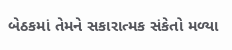બેઠકમાં તેમને સકારાત્મક સંકેતો મળ્યા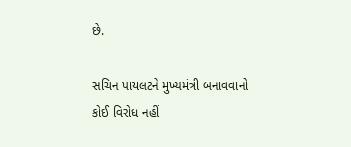છે.

સચિન પાયલટને મુખ્યમંત્રી બનાવવાનો કોઈ વિરોધ નહીં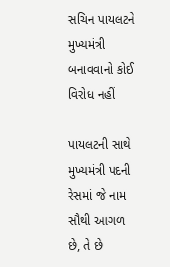સચિન પાયલટને મુખ્યમંત્રી બનાવવાનો કોઈ વિરોધ નહીં

પાયલટની સાથે મુખ્યમંત્રી પદની રેસમાં જે નામ સૌથી આગળ છે, તે છે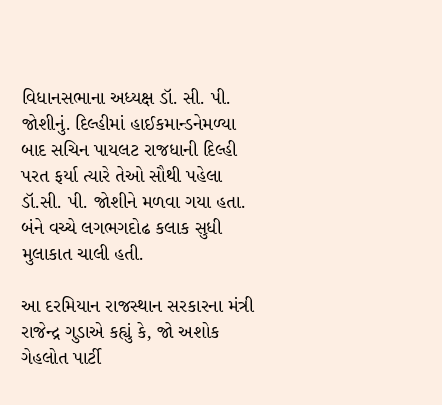વિધાનસભાના અધ્યક્ષ ડૉ. સી. પી. જોશીનું. દિલ્હીમાં હાઈકમાન્ડનેમળ્યા બાદ સચિન પાયલટ રાજધાની દિલ્હી પરત ફર્યા ત્યારે તેઓ સૌથી પહેલા ડૉ.સી. પી. જોશીને મળવા ગયા હતા. બંને વચ્ચે લગભગદોઢ કલાક સુધી મુલાકાત ચાલી હતી.

આ દરમિયાન રાજસ્થાન સરકારના મંત્રી રાજેન્દ્ર ગુડાએ કહ્યું કે, જો અશોક ગેહલોત પાર્ટી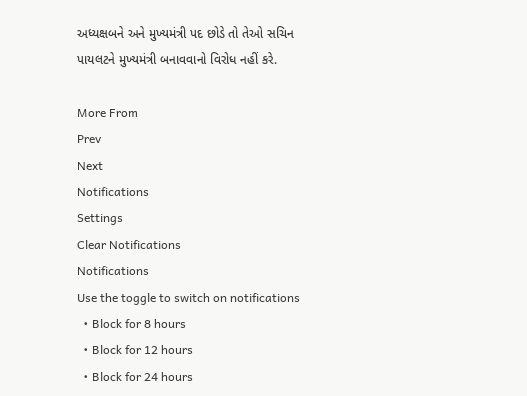અધ્યક્ષબને અને મુખ્યમંત્રી પદ છોડે તો તેઓ સચિન પાયલટને મુખ્યમંત્રી બનાવવાનો વિરોધ નહીં કરે.

More From
Prev
Next
Notifications
Settings
Clear Notifications
Notifications
Use the toggle to switch on notifications
  • Block for 8 hours
  • Block for 12 hours
  • Block for 24 hours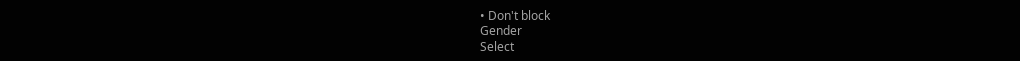• Don't block
Gender
Select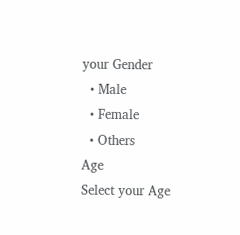your Gender
  • Male
  • Female
  • Others
Age
Select your Age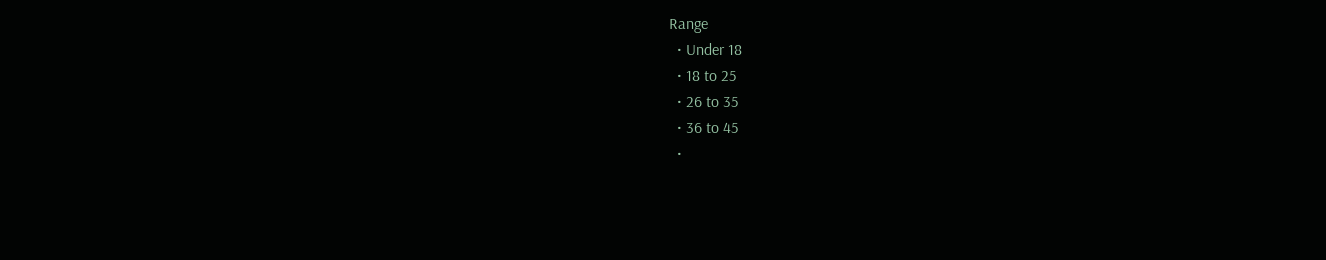Range
  • Under 18
  • 18 to 25
  • 26 to 35
  • 36 to 45
  •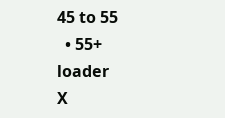45 to 55
  • 55+
loader
X